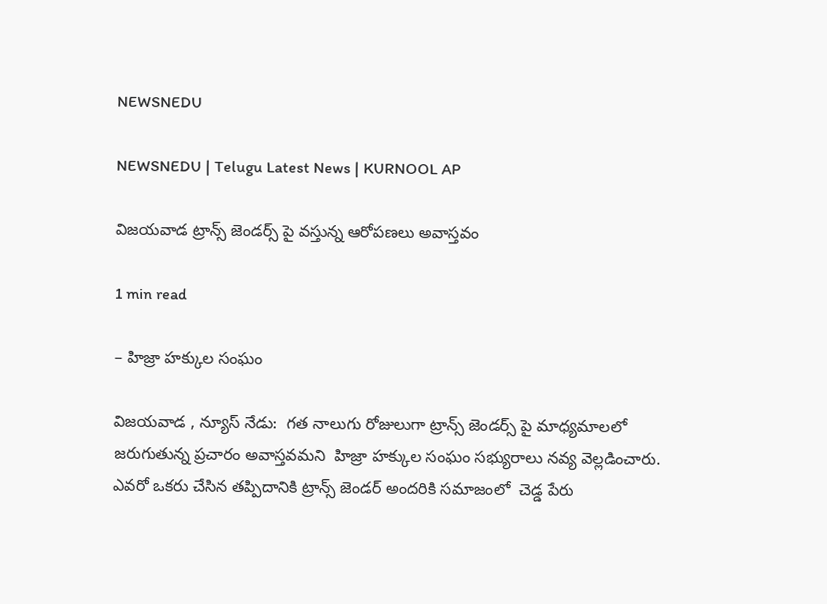NEWSNEDU

NEWSNEDU | Telugu Latest News | KURNOOL AP

విజయవాడ ట్రాన్స్ జెండర్స్ పై వస్తున్న ఆరోపణలు అవాస్తవం

1 min read

– హిజ్రా హక్కుల సంఘం

విజయవాడ , న్యూస్ నేడు:  గత నాలుగు రోజులుగా ట్రాన్స్ జెండర్స్ పై మాధ్యమాలలో జరుగుతున్న ప్రచారం అవాస్తవమని  హిజ్రా హక్కుల సంఘం సభ్యురాలు నవ్య వెల్లడించారు. ఎవరో ఒకరు చేసిన తప్పిదానికి ట్రాన్స్ జెండర్ అందరికి సమాజంలో  చెడ్డ పేరు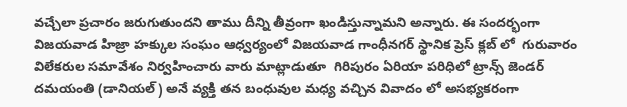వచ్చేలా ప్రచారం జరుగుతుందని తాము దీన్ని తీవ్రంగా ఖండిస్తున్నామని అన్నారు. ఈ సందర్భంగా విజయవాడ హిజ్రా హక్కుల సంఘం ఆధ్వర్యంలో విజయవాడ గాంధీనగర్ స్థానిక ప్రెస్ క్లబ్ లో  గురువారం విలేకరుల సమావేశం నిర్వహించారు వారు మాట్లాడుతూ  గిరిపురం ఏరియా పరిధిలో ట్రాన్స్ జెండర్ దమయంతి (డానియల్) అనే వ్యక్తి తన బంధువుల మధ్య వచ్చిన వివాదం లో అసభ్యకరంగా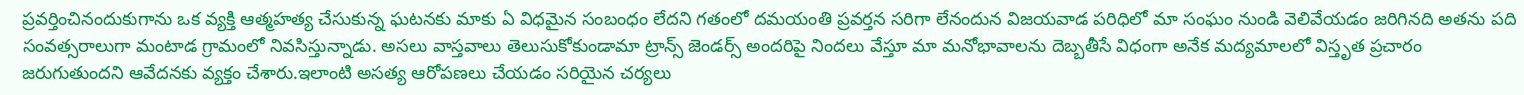ప్రవర్తించినందుకుగాను ఒక వ్యక్తి ఆత్మహత్య చేసుకున్న ఘటనకు మాకు ఏ విధమైన సంబంధం లేదని గతంలో దమయంతి ప్రవర్తన సరిగా లేనందున విజయవాడ పరిధిలో మా సంఘం నుండి వెలివేయడం జరిగినది అతను పది సంవత్సరాలుగా మంటాడ గ్రామంలో నివసిస్తున్నాడు. అసలు వాస్తవాలు తెలుసుకోకుండామా ట్రాన్స్ జెండర్స్ అందరిపై నిందలు వేస్తూ మా మనోభావాలను దెబ్బతీసే విధంగా అనేక మద్యమాలలో విస్తృత ప్రచారం జరుగుతుందని ఆవేదనకు వ్యక్తం చేశారు.ఇలాంటి అసత్య ఆరోపణలు చేయడం సరియైన చర్యలు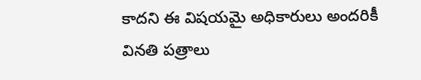కాదని ఈ విషయమై అధికారులు అందరికీ వినతి పత్రాలు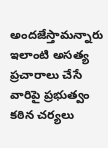అందజేస్తామన్నారు ఇలాంటి అసత్య ప్రచారాలు చేసే వారిపై ప్రభుత్వం కఠిన చర్యలు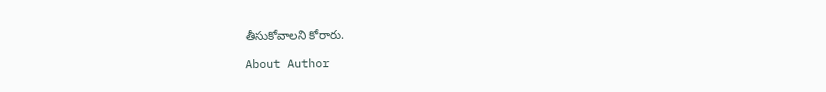తీసుకోవాలని కోరారు.

About Author